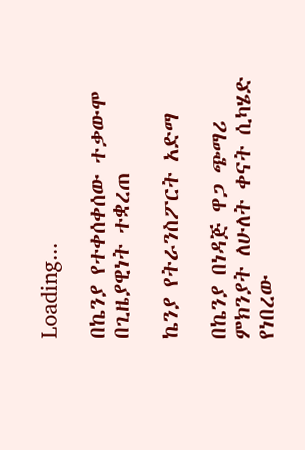Loading...

በኬንያ የተቀሰቀሰው ተቃውሞ በጊዜያዊነት ተቋረጠ

ኬንያ የትራንስፖርት አድማ

በኬንያ በነዳጅ ዋጋ ጭማሪ ምክንያት ለሁለት ቀናት ሲካሄድ የነበረው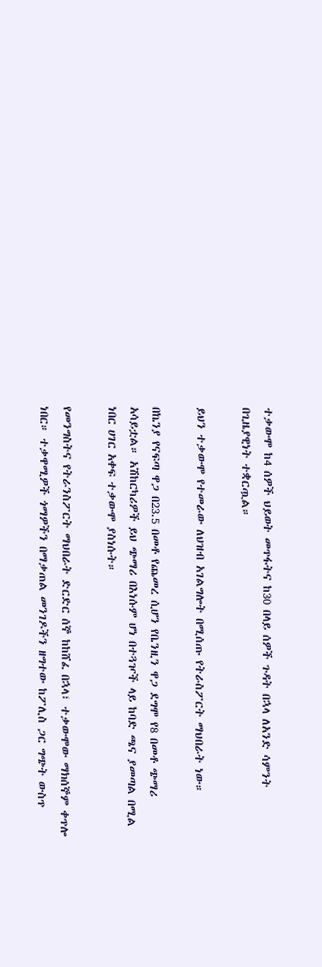ተቃውሞ ከ4 ሰዎች ህይወት መጥፋትና ከ30 በላይ ሰዎች ጉዳት በኋላ ለአንድ ሳምንት በጊዜያዊነት ተቋርጧል።

ይህን ተቃውሞ የተመራው ለህዝብ አገልግሎት በሚሰጡ የትራስፖርት ማህበራት ነው።

በኬንያ የናፍጣ ዋጋ በ23.5 በመቶ የጨመረ ሲሆን የቤንዚን ዋጋ ደግሞ የ8 በመቶ ጭማሪ አሳይቷል። አሽከርካሪዎች ይህ ጭማሪ በእነሱም ሆነ በተጓዦች ላይ ከባድ ጫና ያመጣል በሚል ነበር ሀገር አቀፍ ተቃውሞ ያስነሱት።

የመንግስትና የትራንስፖርት ማህበራት ድርድር ሰኞ ከከሸፈ በኋላ፣ ተቃውሞው ማክሰኞም ቀጥሎ ነበር። ተቃዋሚዎች ጎማዎችን በማቃጠል መንገዶችን ዘግተው ከፖሊስ ጋር ግጭት ውስጥ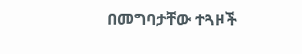በመግባታቸው ተጓዞች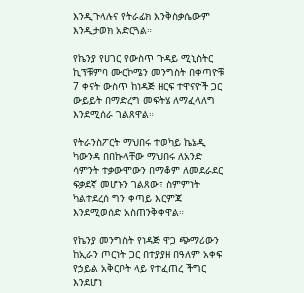እንዲጉላሉና የትራፊክ እንቅስቃሴውም እንዲታወክ አድርጓል።

የኬንያ የሀገር የውስጥ ጉዳይ ሚኒስትር ኪፕቹምባ ሙርኮሜን መንግስት በቀጣዮቹ 7 ቀናት ውስጥ ከነዳጅ ዘርፍ ተዋናዮች ጋር ውይይት በማድረግ መፍትሄ ለማፈላለግ እንደሚሰራ ገልጸዋል።

የትራንስፖርት ማህበሩ ተወካይ ኬኔዲ ካውንዳ በበኩላቸው ማህበሩ ለአንድ ሳምንት ተቃውሞውን በማቆም ለመደራደር ፍቃደኛ መሆኑን ገልጸው፣ ስምምነት ካልተደረሰ ግን ቀጣይ እርምጃ እንደሚወሰድ አስጠንቅቀዋል።

የኬንያ መንግስት የነዳጅ ዋጋ ጭማሪውን ከኢራን ጦርነት ጋር በተያያዘ በዓለም አቀፍ የኃይል አቅርቦት ላይ የተፈጠረ ችግር እንደሆነ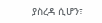ያስረዳ ሲሆን፣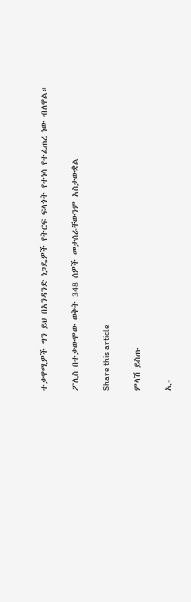ተቃዋሚዎች ግን ይህ በአንዳንድ ነጋዴዎች የትርፍ ፍላጎት የተነሳ የተፈጠረ ነው ብለዋል።

ፖሊስ በተቃውሞው ወቅት 348 ሰዎች መታሰራቸውንም አስታውቋል

Share this article

ምላሽ ይስጡ

ኢ-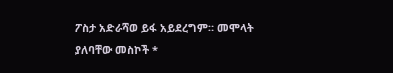ፖስታ አድራሻወ ይፋ አይደረግም። መሞላት ያለባቸው መስኮች *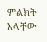ምልክት አላቸው